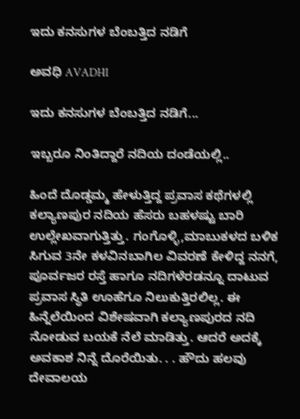ಇದು ಕನಸುಗಳ ಬೆಂಬತ್ತಿದ ನಡಿಗೆ‍

ಅವಧಿ AVADHI

ಇದು ಕನಸುಗಳ ಬೆಂಬತ್ತಿದ ನಡಿಗೆ...

ಇಬ್ಬರೂ ನಿಂತಿದ್ದಾರೆ ನದಿಯ ದಂಡೆಯಲ್ಲಿ..

ಹಿಂದೆ ದೊಡ್ಡಮ್ಮ ಹೇಳುತ್ತಿದ್ದ ಪ್ರವಾಸ ಕಥೆಗಳಲ್ಲಿ ಕಲ್ಯಾಣಪುರ ನದಿಯ ಹೆಸರು ಬಹಳಷ್ಟು ಬಾರಿ ಉಲ್ಲೇಖವಾಗುತ್ತಿತ್ತು. ಗಂಗೊಳ್ಳಿ,ಮಾಬುಕಳದ ಬಳಿಕ ಸಿಗುವ 3ನೇ ಕಳವಿನಬಾಗಿಲ ವಿವರಣೆ ಕೇಳಿದ್ದ ನನಗೆ, ಪೂರ್ವಜರ ರಸ್ತೆ ಹಾಗೂ ನದಿಗಳೆರಡನ್ನೂ ದಾಟುವ ಪ್ರವಾಸ ಸ್ಥಿತಿ ಊಹೆಗೂ ನಿಲುಕುತ್ತಿರಲಿಲ್ಲ. ಈ ಹಿನ್ನೆಲೆಯಿಂದ ವಿಶೇಷವಾಗಿ ಕಲ್ಯಾಣಪುರದ ನದಿ ನೋಡುವ ಬಯಕೆ ನೆಲೆ ಮಾಡಿತ್ತು. ಆದರೆ ಅದಕ್ಕೆ ಅವಕಾಶ ನಿನ್ನೆ ದೊರೆಯಿತು. . . ಹೌದು ಹಲವು ದೇವಾಲಯ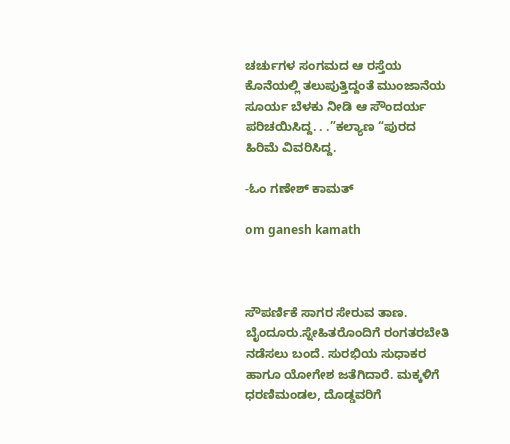ಚರ್ಚುಗಳ ಸಂಗಮದ ಆ ರಸ್ತೆಯ ಕೊನೆಯಲ್ಲಿ ತಲುಪುತ್ತಿದ್ದಂತೆ ಮುಂಜಾನೆಯ ಸೂರ್ಯ ಬೆಳಕು ನೀಡಿ ಆ ಸೌಂದರ್ಯ ಪರಿಚಯಿಸಿದ್ದ. . .”ಕಲ್ಯಾಣ “ಪುರದ ಹಿರಿಮೆ ವಿವರಿಸಿದ್ದ.

-ಓಂ ಗಣೇಶ್ ಕಾಮತ್

om ganesh kamath



ಸೌಪರ್ಣಿಕೆ ಸಾಗರ ಸೇರುವ ತಾಣ. ಬೈಂದೂರು.ಸ್ನೇಹಿತರೊಂದಿಗೆ ರಂಗತರಬೇತಿ ನಡೆಸಲು ಬಂದೆ. ಸುರಭಿಯ ಸುಧಾಕರ ಹಾಗೂ ಯೋಗೇಶ ಜತೆಗಿದಾರೆ. ಮಕ್ಕಳಿಗೆ ಧರಣಿಮಂಡಲ, ದೊಡ್ಡವರಿಗೆ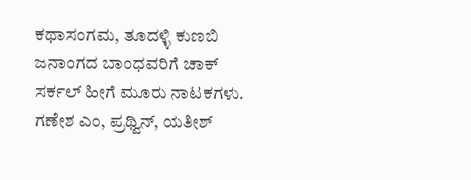ಕಥಾಸಂಗಮ, ತೂದಳ್ಳಿ ಕುಣಬಿ ಜನಾಂಗದ ಬಾಂಧವರಿಗೆ ಚಾಕ್ ಸರ್ಕಲ್ ಹೀಗೆ ಮೂರು ನಾಟಕಗಳು. ಗಣೇಶ ಎಂ, ಪ್ರಥ್ವಿನ್, ಯತೀಶ್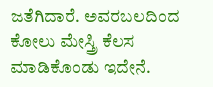ಜತೆಗಿದಾರೆ. ಅವರಬಲದಿಂದ ಕೋಲು ಮೇಸ್ತ್ರಿ ಕೆಲಸ ಮಾಡಿಕೊಂಡು ಇದೇನೆ.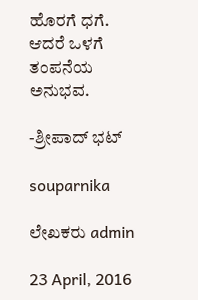ಹೊರಗೆ ಧಗೆ. ಆದರೆ ಒಳಗೆ ತಂಪನೆಯ ಅನುಭವ.

-ಶ್ರೀಪಾದ್ ಭಟ್

souparnika

ಲೇಖಕರು admin

23 April, 2016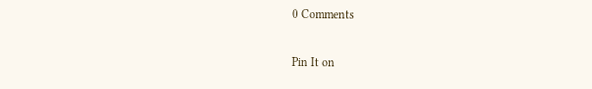0 Comments

Pin It on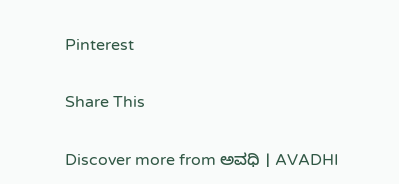Pinterest

Share This

Discover more from ಅವಧಿ । AVADHI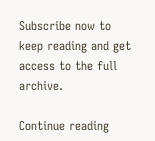Subscribe now to keep reading and get access to the full archive.

Continue reading